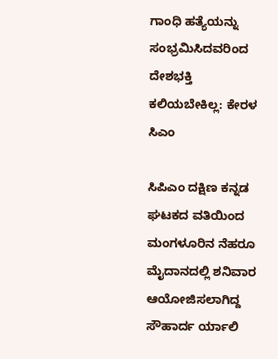ಗಾಂಧಿ ಹತ್ಯೆಯನ್ನು ಸಂಭ್ರಮಿಸಿದವರಿಂದ ದೇಶಭಕ್ತಿ ಕಲಿಯಬೇಕಿಲ್ಲ: ಕೇರಳ ಸಿಎಂ

ಸಿಪಿಎಂ ದಕ್ಷಿಣ ಕನ್ನಡ ಘಟಕದ ವತಿಯಿಂದ ಮಂಗಳೂರಿನ ನೆಹರೂ ಮೈದಾನದಲ್ಲಿ ಶನಿವಾರ ಆಯೋಜಿಸಲಾಗಿದ್ದ ಸೌಹಾರ್ದ ರ್ಯಾಲಿ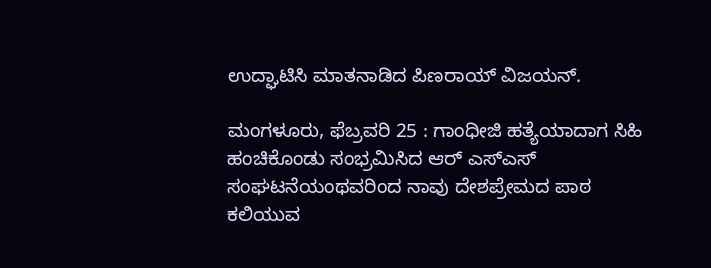ಉದ್ಘಾಟಿಸಿ ಮಾತನಾಡಿದ ಪಿಣರಾಯ್ ವಿಜಯನ್.

ಮಂಗಳೂರು, ಫೆಬ್ರವರಿ 25 : ಗಾಂಧೀಜಿ ಹತ್ಯೆಯಾದಾಗ ಸಿಹಿ ಹಂಚಿಕೊಂಡು ಸಂಭ್ರಮಿಸಿದ ಆರ್ ಎಸ್ಎಸ್ ಸಂಘಟನೆಯಂಥವರಿಂದ ನಾವು ದೇಶಪ್ರೇಮದ ಪಾಠ ಕಲಿಯುವ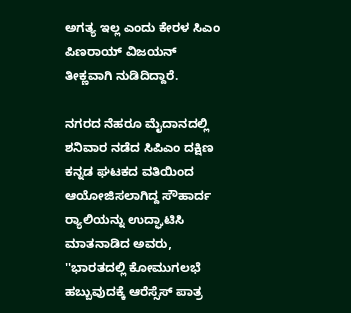ಅಗತ್ಯ ಇಲ್ಲ ಎಂದು ಕೇರಳ ಸಿಎಂ ಪಿಣರಾಯ್ ವಿಜಯನ್ ತೀಕ್ಣವಾಗಿ ನುಡಿದಿದ್ದಾರೆ.

ನಗರದ ನೆಹರೂ ಮೈದಾನದಲ್ಲಿ ಶನಿವಾರ ನಡೆದ ಸಿಪಿಎಂ ದಕ್ಷಿಣ ಕನ್ನಡ ಘಟಕದ ವತಿಯಿಂದ ಆಯೋಜಿಸಲಾಗಿದ್ದ ಸೌಹಾರ್ದ ರ‍್ಯಾಲಿಯನ್ನು ಉದ್ಘಾಟಿಸಿ ಮಾತನಾಡಿದ ಅವರು, ''ಭಾರತದಲ್ಲಿ ಕೋಮುಗಲಭೆ ಹಬ್ಬುವುದಕ್ಕೆ ಆರೆಸ್ಸೆಸ್ ಪಾತ್ರ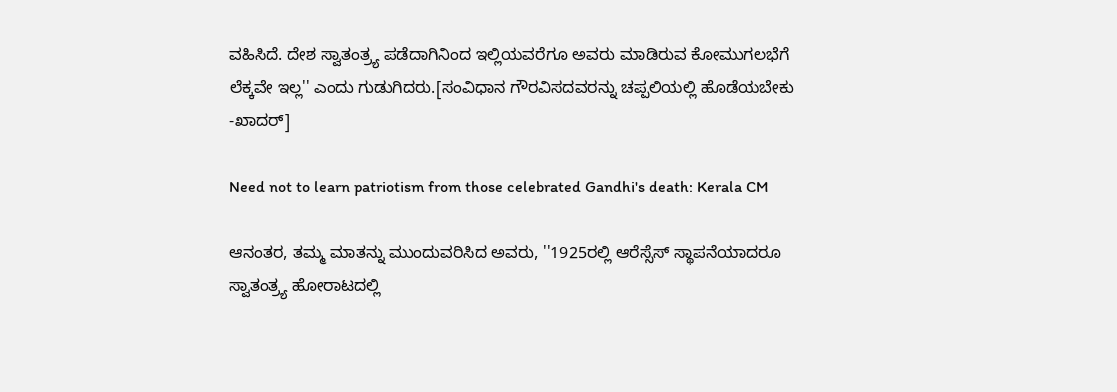ವಹಿಸಿದೆ. ದೇಶ ಸ್ವಾತಂತ್ರ‍್ಯ ಪಡೆದಾಗಿನಿಂದ ಇಲ್ಲಿಯವರೆಗೂ ಅವರು ಮಾಡಿರುವ ಕೋಮುಗಲಭೆಗೆ ಲೆಕ್ಕವೇ ಇಲ್ಲ'' ಎಂದು ಗುಡುಗಿದರು.[ಸಂವಿಧಾನ ಗೌರವಿಸದವರನ್ನು ಚಪ್ಪಲಿಯಲ್ಲಿ ಹೊಡೆಯಬೇಕು -ಖಾದರ್]

Need not to learn patriotism from those celebrated Gandhi's death: Kerala CM

ಆನಂತರ, ತಮ್ಮ ಮಾತನ್ನು ಮುಂದುವರಿಸಿದ ಅವರು, ''1925ರಲ್ಲಿ ಆರೆಸ್ಸೆಸ್‌ ಸ್ಥಾಪನೆಯಾದರೂ ಸ್ವಾತಂತ್ರ್ಯ ಹೋರಾಟದಲ್ಲಿ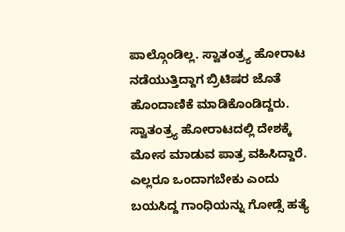ಪಾಲ್ಗೊಂಡಿಲ್ಲ. ಸ್ವಾತಂತ್ರ್ಯ ಹೋರಾಟ ನಡೆಯುತ್ತಿದ್ದಾಗ ಬ್ರಿಟಿಷರ ಜೊತೆ ಹೊಂದಾಣಿಕೆ ಮಾಡಿಕೊಂಡಿದ್ದರು. ಸ್ವಾತಂತ್ರ್ಯ ಹೋರಾಟದಲ್ಲಿ ದೇಶಕ್ಕೆ ಮೋಸ ಮಾಡುವ ಪಾತ್ರ ವಹಿಸಿದ್ದಾರೆ. ಎಲ್ಲರೂ ಒಂದಾಗಬೇಕು ಎಂದು ಬಯಸಿದ್ದ ಗಾಂಧಿಯನ್ನು ಗೋಡ್ಸೆ ಹತ್ಯೆ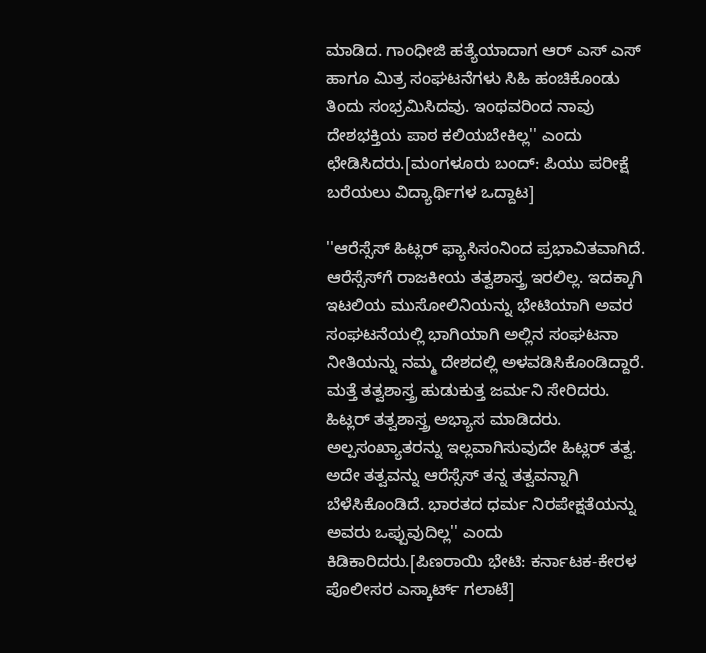ಮಾಡಿದ. ಗಾಂಧೀಜಿ ಹತ್ಯೆಯಾದಾಗ ಆರ್ ಎಸ್ ಎಸ್ ಹಾಗೂ ಮಿತ್ರ ಸಂಘಟನೆಗಳು ಸಿಹಿ ಹಂಚಿಕೊಂಡು ತಿಂದು ಸಂಭ್ರಮಿಸಿದವು. ಇಂಥವರಿಂದ ನಾವು ದೇಶಭಕ್ತಿಯ ಪಾಠ ಕಲಿಯಬೇಕಿಲ್ಲ'' ಎಂದು ಛೇಡಿಸಿದರು.[ಮಂಗಳೂರು ಬಂದ್: ಪಿಯು ಪರೀಕ್ಷೆ ಬರೆಯಲು ವಿದ್ಯಾರ್ಥಿಗಳ ಒದ್ದಾಟ]

''ಆರೆಸ್ಸೆಸ್ ಹಿಟ್ಲರ್ ಫ್ಯಾಸಿಸಂನಿಂದ ಪ್ರಭಾವಿತವಾಗಿದೆ. ಆರೆಸ್ಸೆಸ್‌ಗೆ ರಾಜಕೀಯ ತತ್ವಶಾಸ್ತ್ರ ಇರಲಿಲ್ಲ. ಇದಕ್ಕಾಗಿ ಇಟಲಿಯ ಮುಸೋಲಿನಿಯನ್ನು ಭೇಟಿಯಾಗಿ ಅವರ ಸಂಘಟನೆಯಲ್ಲಿ ಭಾಗಿಯಾಗಿ ಅಲ್ಲಿನ ಸಂಘಟನಾ ನೀತಿಯನ್ನು ನಮ್ಮ ದೇಶದಲ್ಲಿ ಅಳವಡಿಸಿಕೊಂಡಿದ್ದಾರೆ‌. ಮತ್ತೆ ತತ್ವಶಾಸ್ತ್ರ ಹುಡುಕುತ್ತ ಜರ್ಮನಿ ಸೇರಿದರು. ಹಿಟ್ಲರ್ ತತ್ವಶಾಸ್ತ್ರ ಅಭ್ಯಾಸ ಮಾಡಿದರು. ಅಲ್ಪಸಂಖ್ಯಾತರನ್ನು ಇಲ್ಲವಾಗಿಸುವುದೇ ಹಿಟ್ಲರ್ ತತ್ವ. ಅದೇ ತತ್ವವನ್ನು ಆರೆಸ್ಸೆಸ್ ತನ್ನ ತತ್ವವನ್ನಾಗಿ ಬೆಳೆಸಿಕೊಂಡಿದೆ. ಭಾರತದ ಧರ್ಮ ನಿರಪೇಕ್ಷತೆಯನ್ನು ಅವರು ಒಪ್ಪುವುದಿಲ್ಲ'' ಎಂದು ಕಿಡಿಕಾರಿದರು.[ಪಿಣರಾಯಿ ಭೇಟಿ: ಕರ್ನಾಟಕ-ಕೇರಳ ಪೊಲೀಸರ ಎಸ್ಕಾರ್ಟ್ ಗಲಾಟೆ]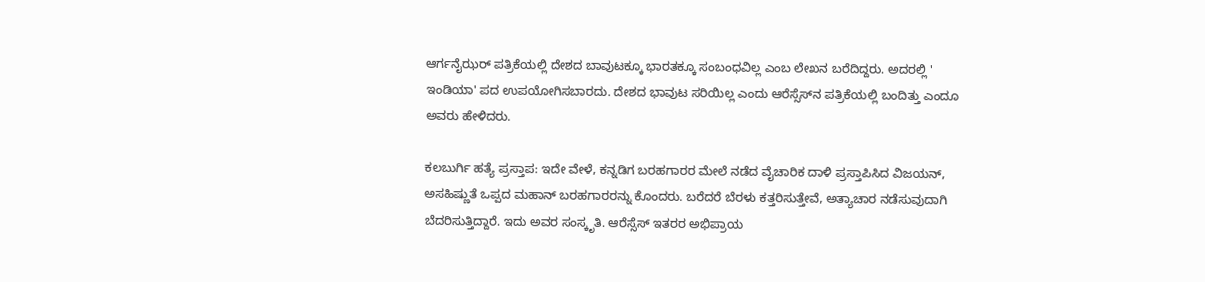ಆರ್ಗನೈಝರ್ ಪತ್ರಿಕೆಯಲ್ಲಿ ದೇಶದ ಬಾವುಟಕ್ಕೂ ಭಾರತಕ್ಕೂ ಸಂಬಂಧವಿಲ್ಲ ಎಂಬ ಲೇಖನ ಬರೆದಿದ್ದರು. ಅದರಲ್ಲಿ ' ಇಂಡಿಯಾ' ಪದ ಉಪಯೋಗಿಸಬಾರದು. ದೇಶದ ಭಾವುಟ ಸರಿಯಿಲ್ಲ ಎಂದು ಆರೆಸ್ಸೆಸ್‌ನ ಪತ್ರಿಕೆಯಲ್ಲಿ ಬಂದಿತ್ತು ಎಂದೂ ಅವರು ಹೇಳಿದರು.

ಕಲಬುರ್ಗಿ ಹತ್ಯೆ ಪ್ರಸ್ತಾಪ: ಇದೇ ವೇಳೆ, ಕನ್ನಡಿಗ ಬರಹಗಾರರ ಮೇಲೆ ನಡೆದ ವೈಚಾರಿಕ ದಾಳಿ ಪ್ರಸ್ತಾಪಿಸಿದ ವಿಜಯನ್, ಅಸಹಿಷ್ಣುತೆ ಒಪ್ಪದ ಮಹಾನ್ ಬರಹಗಾರರನ್ನು ಕೊಂದರು. ಬರೆದರೆ ಬೆರಳು ಕತ್ತರಿಸುತ್ತೇವೆ, ಅತ್ಯಾಚಾರ ನಡೆಸುವುದಾಗಿ ಬೆದರಿಸುತ್ತಿದ್ದಾರೆ. ಇದು ಅವರ ಸಂಸ್ಕೃತಿ. ಆರೆಸ್ಸೆಸ್ ಇತರರ ಅಭಿಪ್ರಾಯ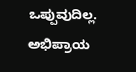ಒಪ್ಪುವುದಿಲ್ಲ. ಅಭಿಪ್ರಾಯ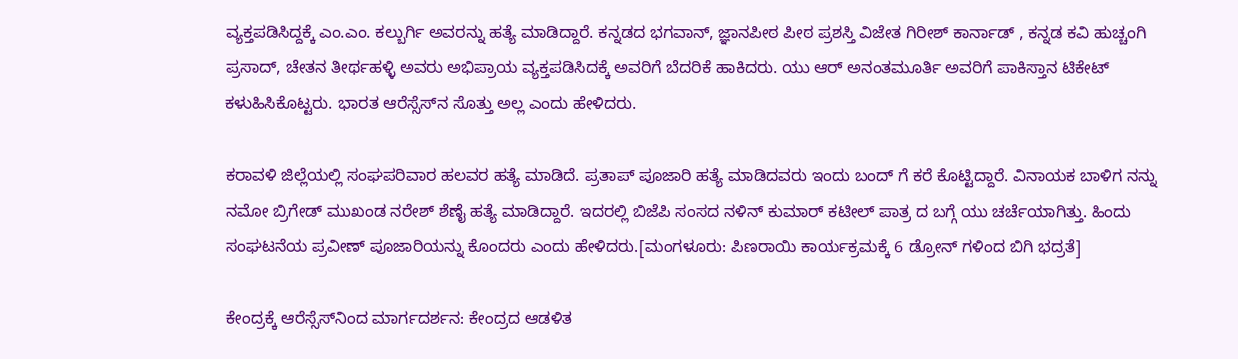ವ್ಯಕ್ತಪಡಿಸಿದ್ದಕ್ಕೆ ಎಂ.ಎಂ. ಕಲ್ಬುರ್ಗಿ ಅವರನ್ನು ಹತ್ಯೆ ಮಾಡಿದ್ದಾರೆ. ಕನ್ನಡದ ಭಗವಾನ್, ಜ್ಞಾನಪೀಠ ಪೀಠ ಪ್ರಶಸ್ತಿ ವಿಜೇತ ಗಿರೀಶ್ ಕಾರ್ನಾಡ್ , ಕನ್ನಡ ಕವಿ ಹುಚ್ಚಂಗಿ ಪ್ರಸಾದ್, ಚೇತನ ತೀರ್ಥಹಳ್ಳಿ ಅವರು ಅಭಿಪ್ರಾಯ ವ್ಯಕ್ತಪಡಿಸಿದಕ್ಕೆ ಅವರಿಗೆ ಬೆದರಿಕೆ ಹಾಕಿದರು. ಯು ಆರ್ ಅನಂತಮೂರ್ತಿ ಅವರಿಗೆ ಪಾಕಿಸ್ತಾನ ಟಿಕೇಟ್ ಕಳುಹಿಸಿಕೊಟ್ಟರು. ಭಾರತ ಆರೆಸ್ಸೆಸ್‌ನ ಸೊತ್ತು ಅಲ್ಲ ಎಂದು ಹೇಳಿದರು.

ಕರಾವಳಿ ಜಿಲ್ಲೆಯಲ್ಲಿ ಸಂಘಪರಿವಾರ ಹಲವರ ಹತ್ಯೆ ಮಾಡಿದೆ. ಪ್ರತಾಪ್ ಪೂಜಾರಿ ಹತ್ಯೆ ಮಾಡಿದವರು ಇಂದು ಬಂದ್ ಗೆ ಕರೆ ಕೊಟ್ಟಿದ್ದಾರೆ. ವಿನಾಯಕ ಬಾಳಿಗ ನನ್ನು ನಮೋ ಬ್ರಿಗೇಡ್ ಮುಖಂಡ ನರೇಶ್ ಶೆಣೈ ಹತ್ಯೆ ಮಾಡಿದ್ದಾರೆ. ಇದರಲ್ಲಿ ಬಿಜೆಪಿ ಸಂಸದ ನಳಿನ್ ಕುಮಾರ್ ಕಟೀಲ್ ಪಾತ್ರ ದ ಬಗ್ಗೆ ಯು ಚರ್ಚೆಯಾಗಿತ್ತು. ಹಿಂದು ಸಂಘಟನೆಯ ಪ್ರವೀಣ್ ಪೂಜಾರಿಯನ್ನು ಕೊಂದರು ಎಂದು ಹೇಳಿದರು.[ಮಂಗಳೂರು: ಪಿಣರಾಯಿ ಕಾರ್ಯಕ್ರಮಕ್ಕೆ 6 ಡ್ರೋನ್ ಗಳಿಂದ ಬಿಗಿ ಭದ್ರತೆ]

ಕೇಂದ್ರಕ್ಕೆ ಆರೆಸ್ಸೆಸ್‌ನಿಂದ ಮಾರ್ಗದರ್ಶನ: ಕೇಂದ್ರದ ಆಡಳಿತ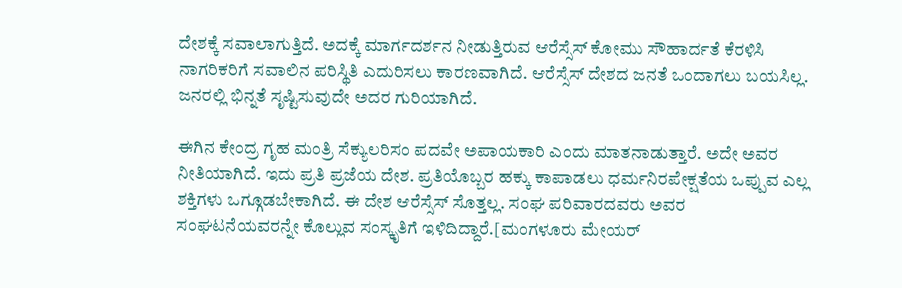ದೇಶಕ್ಕೆ ಸವಾಲಾಗುತ್ತಿದೆ. ಅದಕ್ಕೆ ಮಾರ್ಗದರ್ಶನ ನೀಡುತ್ತಿರುವ ಆರೆಸ್ಸೆಸ್ ಕೋಮು ಸೌಹಾರ್ದತೆ ಕೆರಳಿಸಿ ನಾಗರಿಕರಿಗೆ ಸವಾಲಿನ ಪರಿಸ್ಥಿತಿ ಎದುರಿಸಲು ಕಾರಣವಾಗಿದೆ. ಆರೆಸ್ಸೆಸ್ ದೇಶದ ಜನತೆ ಒಂದಾಗಲು ಬಯಸಿಲ್ಲ. ಜನರಲ್ಲಿ ಭಿನ್ನತೆ ಸೃಷ್ಟಿಸುವುದೇ ಅದರ ಗುರಿಯಾಗಿದೆ.

ಈಗಿನ ಕೇಂದ್ರ ಗೃಹ ಮಂತ್ರಿ ಸೆಕ್ಯುಲರಿಸಂ ಪದವೇ ಅಪಾಯಕಾರಿ ಎಂದು ಮಾತನಾಡುತ್ತಾರೆ. ಅದೇ ಅವರ ನೀತಿಯಾಗಿದೆ. ಇದು ಪ್ರತಿ ಪ್ರಜೆಯ ದೇಶ. ಪ್ರತಿಯೊಬ್ಬರ ಹಕ್ಕು ಕಾಪಾಡಲು ಧರ್ಮನಿರಪೇಕ್ಷತೆಯ ಒಪ್ಪುವ ಎಲ್ಲ ಶಕ್ತಿಗಳು ಒಗ್ಗೂಡಬೇಕಾಗಿದೆ. ಈ ದೇಶ ಆರೆಸ್ಸೆಸ್ ಸೊತ್ತಲ್ಲ. ಸಂಘ ಪರಿವಾರದವರು ಅವರ ಸಂಘಟನೆಯವರನ್ನೇ ಕೊಲ್ಲುವ ಸಂಸ್ಕೃತಿಗೆ ಇಳಿದಿದ್ದಾರೆ.[ಮಂಗಳೂರು ಮೇಯರ್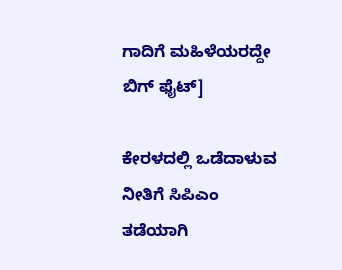ಗಾದಿಗೆ ಮಹಿಳೆಯರದ್ದೇ ಬಿಗ್ ಫೈಟ್]

ಕೇರಳದಲ್ಲಿ ಒಡೆದಾಳುವ ನೀತಿಗೆ ಸಿಪಿಎಂ ತಡೆಯಾಗಿ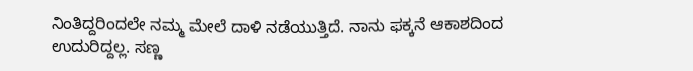ನಿಂತಿದ್ದರಿಂದಲೇ ನಮ್ಮ ಮೇಲೆ ದಾಳಿ ನಡೆಯುತ್ತಿದೆ. ನಾನು ಫಕ್ಕನೆ ಆಕಾಶದಿಂದ ಉದುರಿದ್ದಲ್ಲ. ಸಣ್ಣ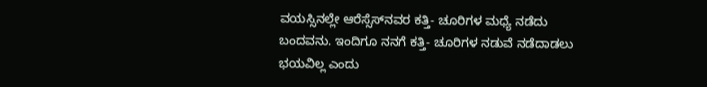ವಯಸ್ಸಿನಲ್ಲೇ ಆರೆಸ್ಸೆಸ್‌ನವರ ಕತ್ತಿ- ಚೂರಿಗಳ ಮಧ್ಯೆ ನಡೆದು ಬಂದವನು. ಇಂದಿಗೂ ನನಗೆ ಕತ್ತಿ- ಚೂರಿಗಳ ನಡುವೆ ನಡೆದಾಡಲು ಭಯವಿಲ್ಲ ಎಂದು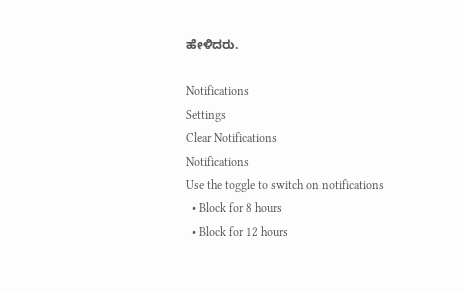ಹೇಳಿದರು.

Notifications
Settings
Clear Notifications
Notifications
Use the toggle to switch on notifications
  • Block for 8 hours
  • Block for 12 hours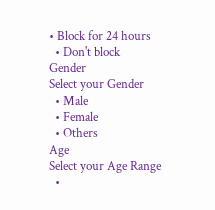• Block for 24 hours
  • Don't block
Gender
Select your Gender
  • Male
  • Female
  • Others
Age
Select your Age Range
  •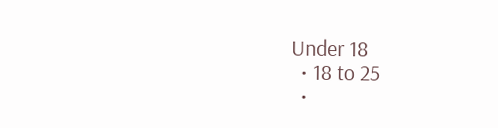Under 18
  • 18 to 25
  •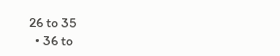26 to 35
  • 36 to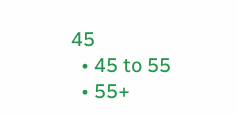45
  • 45 to 55
  • 55+